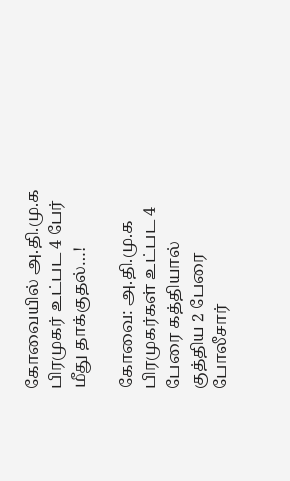கோவையில் அ.தி.மு.க பிரமுகர் உட்பட 4 பேர் மீது தாக்குதல்…!

கோவை: அ.தி.மு.க பிரமுகர்கள் உட்பட 4 பேரை கத்தியால் குத்திய 2 பேரை போலீசார்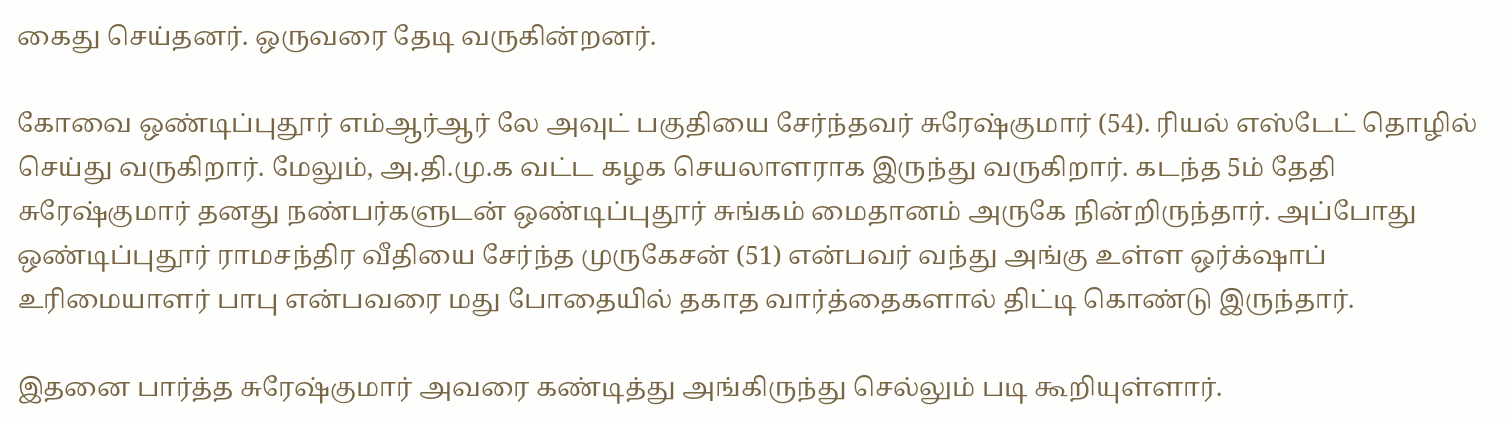கைது செய்தனர். ஒருவரை தேடி வருகின்றனர்.

கோவை ஒண்டிப்புதூர் எம்ஆர்ஆர் லே அவுட் பகுதியை சேர்ந்தவர் சுரேஷ்குமார் (54). ரியல் எஸ்டேட் தொழில் செய்து வருகிறார். மேலும், அ.தி.மு.க வட்ட கழக செயலாளராக இருந்து வருகிறார். கடந்த 5ம் தேதி சுரேஷ்குமார் தனது நண்பர்களுடன் ஒண்டிப்புதூர் சுங்கம் மைதானம் அருகே நின்றிருந்தார். அப்போது ஒண்டிப்புதூர் ராமசந்திர வீதியை சேர்ந்த முருகேசன் (51) என்பவர் வந்து அங்கு உள்ள ஒர்க்‌ஷாப் உரிமையாளர் பாபு என்பவரை மது போதையில் தகாத வார்த்தைகளால் திட்டி கொண்டு இருந்தார்.

இதனை பார்த்த சுரேஷ்குமார் அவரை கண்டித்து அங்கிருந்து செல்லும் படி கூறியுள்ளார்.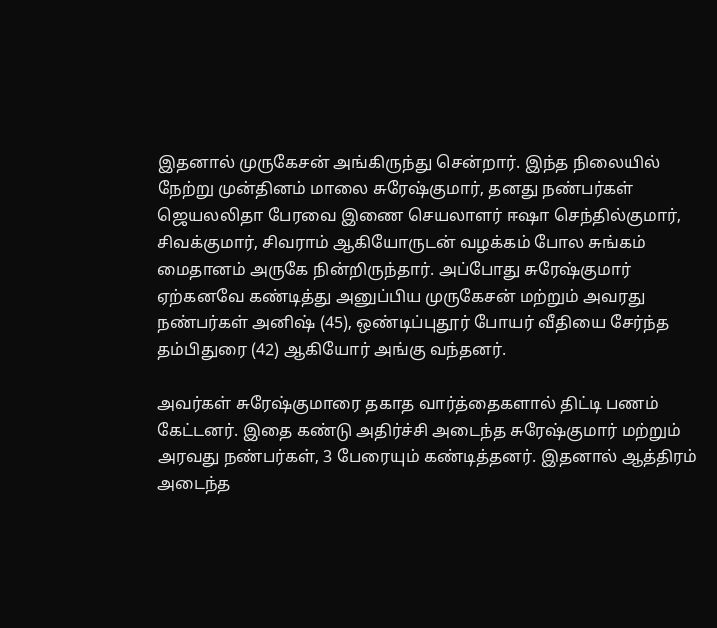இதனால் முருகேசன் அங்கிருந்து சென்றார். இந்த நிலையில் நேற்று முன்தினம் மாலை சுரேஷ்குமார், தனது நண்பர்கள் ஜெயலலிதா பேரவை இணை செயலாளர் ஈஷா செந்தில்குமார், சிவக்குமார், சிவராம் ஆகியோருடன் வழக்கம் போல சுங்கம் மைதானம் அருகே நின்றிருந்தார். அப்போது சுரேஷ்குமார் ஏற்கனவே கண்டித்து அனுப்பிய முருகேசன் மற்றும் அவரது நண்பர்கள் அனிஷ் (45), ஒண்டிப்புதூர் போயர் வீதியை சேர்ந்த தம்பிதுரை (42) ஆகியோர் அங்கு வந்தனர்.

அவர்கள் சுரேஷ்குமாரை தகாத வார்த்தைகளால் திட்டி பணம் கேட்டனர். இதை கண்டு அதிர்ச்சி அடைந்த சுரேஷ்குமார் மற்றும் அரவது நண்பர்கள், 3 பேரையும் கண்டித்தனர். இதனால் ஆத்திரம் அடைந்த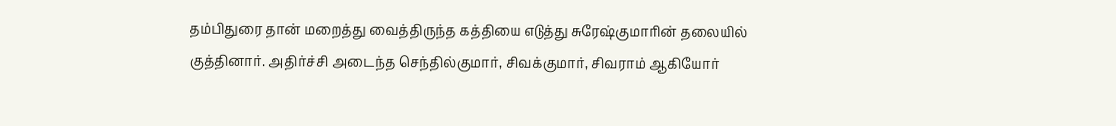தம்பிதுரை தான் மறைத்து வைத்திருந்த கத்தியை எடுத்து சுரேஷ்குமாரின் தலையில் குத்தினார். அதிர்ச்சி அடைந்த செந்தில்குமார், சிவக்குமார், சிவராம் ஆகியோர்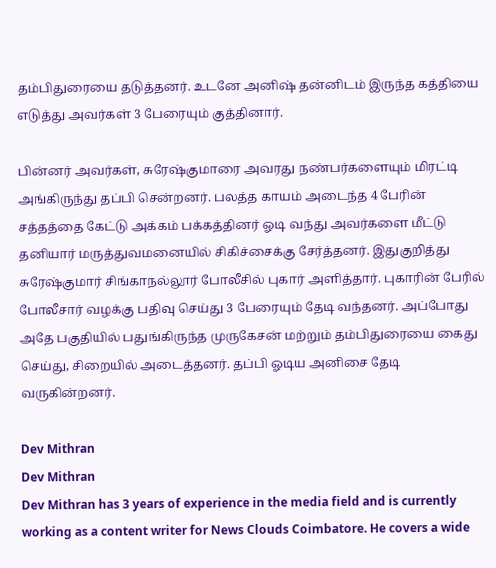தம்பிதுரையை தடுத்தனர். உடனே அனிஷ் தன்னிடம் இருந்த கத்தியை எடுத்து அவர்கள் 3 பேரையும் குத்தினார்.

பின்னர் அவர்கள், சுரேஷ்குமாரை அவரது நண்பர்களையும் மிரட்டி அங்கிருந்து தப்பி சென்றனர். பலத்த காயம் அடைந்த 4 பேரின் சத்தத்தை கேட்டு அக்கம் பக்கத்தினர் ஓடி வந்து அவர்களை மீட்டு தனியார் மருத்துவமனையில் சிகிச்சைக்கு சேர்த்தனர். இதுகுறித்து சுரேஷ்குமார் சிங்காநல்லூர் போலீசில் புகார் அளித்தார். புகாரின் பேரில் போலீசார் வழக்கு பதிவு செய்து 3 பேரையும் தேடி வந்தனர். அப்போது அதே பகுதியில் பதுங்கிருந்த முருகேசன் மற்றும் தம்பிதுரையை கைது செய்து, சிறையில் அடைத்தனர். தப்பி ஓடிய அனிசை தேடி வருகின்றனர்.

Dev Mithran
Dev Mithran
Dev Mithran has 3 years of experience in the media field and is currently working as a content writer for News Clouds Coimbatore. He covers a wide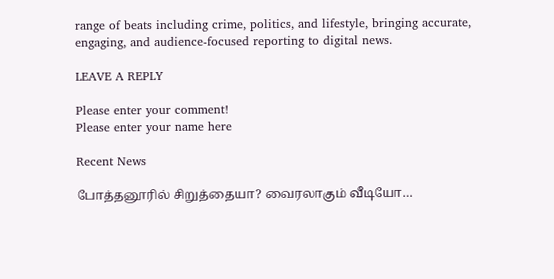range of beats including crime, politics, and lifestyle, bringing accurate, engaging, and audience-focused reporting to digital news.

LEAVE A REPLY

Please enter your comment!
Please enter your name here

Recent News

போத்தனூரில் சிறுத்தையா? வைரலாகும் வீடியோ…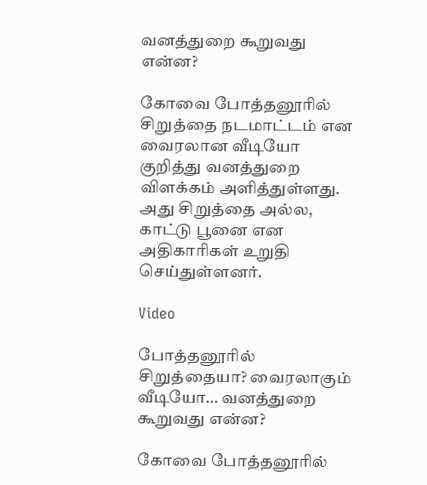வனத்துறை கூறுவது என்ன?

கோவை போத்தனூரில் சிறுத்தை நடமாட்டம் என வைரலான வீடியோ குறித்து வனத்துறை விளக்கம் அளித்துள்ளது. அது சிறுத்தை அல்ல, காட்டு பூனை என அதிகாரிகள் உறுதி செய்துள்ளனர்.

Video

போத்தனூரில் சிறுத்தையா? வைரலாகும் வீடியோ… வனத்துறை கூறுவது என்ன?

கோவை போத்தனூரில்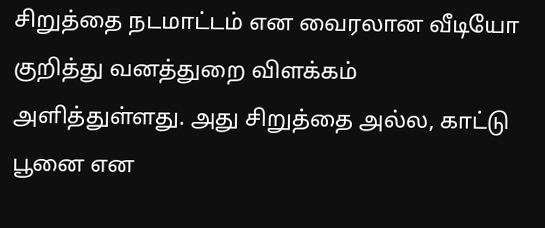சிறுத்தை நடமாட்டம் என வைரலான வீடியோ குறித்து வனத்துறை விளக்கம் அளித்துள்ளது. அது சிறுத்தை அல்ல, காட்டு பூனை என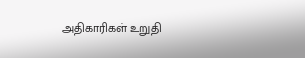அதிகாரிகள் உறுதி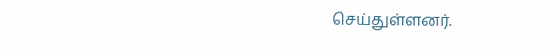செய்துள்ளனர்.